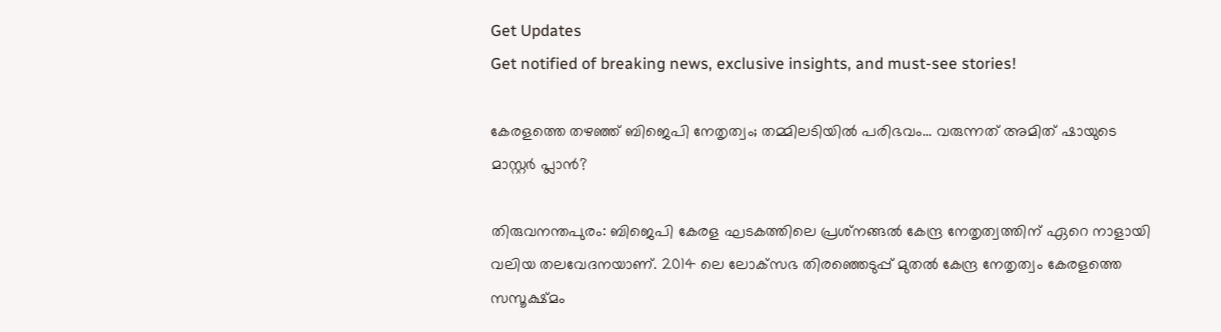Get Updates
Get notified of breaking news, exclusive insights, and must-see stories!

കേരളത്തെ തഴഞ്ഞ് ബിജെപി നേതൃത്വം; തമ്മിലടിയില്‍ പരിഭവം... വരുന്നത് അമിത് ഷായുടെ മാസ്റ്റര്‍ പ്ലാന്‍?

തിരുവനന്തപുരം: ബിജെപി കേരള ഘടകത്തിലെ പ്രശ്‌നങ്ങല്‍ കേന്ദ്ര നേതൃത്വത്തിന് ഏറെ നാളായി വലിയ തലവേദനയാണ്. 2014 ലെ ലോക്‌സഭ തിരഞ്ഞെടുപ്പ് മുതല്‍ കേന്ദ്ര നേതൃത്വം കേരളത്തെ സസൂക്ഷ്മം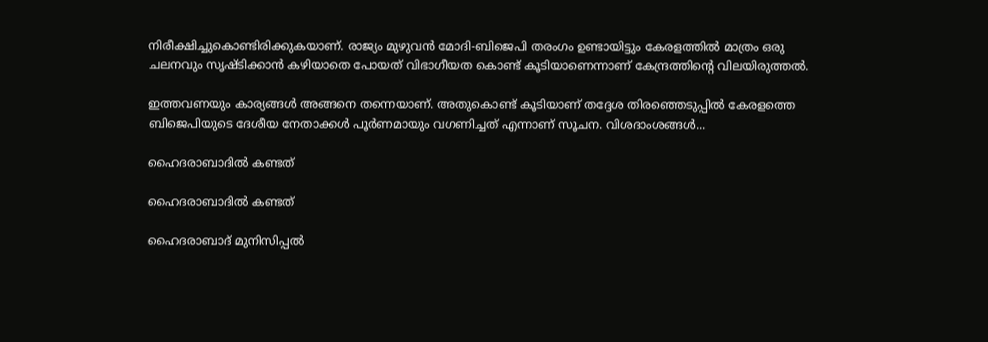നിരീക്ഷിച്ചുകൊണ്ടിരിക്കുകയാണ്. രാജ്യം മുഴുവന്‍ മോദി-ബിജെപി തരംഗം ഉണ്ടായിട്ടും കേരളത്തില്‍ മാത്രം ഒരു ചലനവും സൃഷ്ടിക്കാന്‍ കഴിയാതെ പോയത് വിഭാഗീയത കൊണ്ട് കൂടിയാണെന്നാണ് കേന്ദ്രത്തിന്റെ വിലയിരുത്തല്‍.

ഇത്തവണയും കാര്യങ്ങള്‍ അങ്ങനെ തന്നെയാണ്. അതുകൊണ്ട് കൂടിയാണ് തദ്ദേശ തിരഞ്ഞെടുപ്പില്‍ കേരളത്തെ ബിജെപിയുടെ ദേശീയ നേതാക്കള്‍ പൂര്‍ണമായും വഗണിച്ചത് എന്നാണ് സൂചന. വിശദാംശങ്ങള്‍...

ഹൈദരാബാദില്‍ കണ്ടത്

ഹൈദരാബാദില്‍ കണ്ടത്

ഹൈദരാബാദ് മുനിസിപ്പല്‍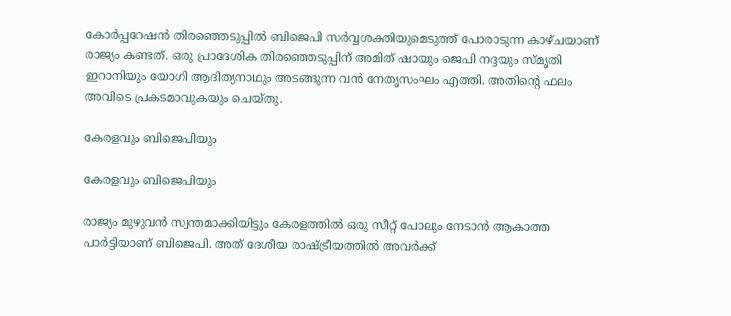കോര്‍പ്പറേഷന്‍ തിരഞ്ഞെടുപ്പില്‍ ബിജെപി സര്‍വ്വശക്തിയുമെടുത്ത് പോരാടുന്ന കാഴ്ചയാണ് രാജ്യം കണ്ടത്. ഒരു പ്രാദേശിക തിരഞ്ഞെടുപ്പിന് അമിത് ഷായും ജെപി നദ്ദയും സ്മൃതി ഇറാനിയും യോഗി ആദിത്യനാഥും അടങ്ങുന്ന വന്‍ നേതൃസംഘം എത്തി. അതിന്റെ ഫലം അവിടെ പ്രകടമാവുകയും ചെയ്തു.

കേരളവും ബിജെപിയും

കേരളവും ബിജെപിയും

രാജ്യം മുഴുവന്‍ സ്വന്തമാക്കിയിട്ടും കേരളത്തില്‍ ഒരു സീറ്റ് പോലും നേടാന്‍ ആകാത്ത പാര്‍ട്ടിയാണ് ബിജെപി. അത് ദേശീയ രാഷ്ട്രീയത്തില്‍ അവര്‍ക്ക്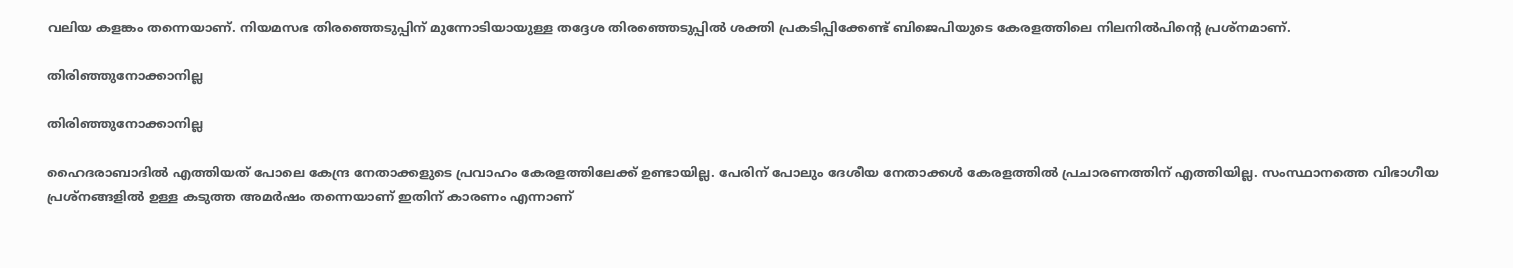വലിയ കളങ്കം തന്നെയാണ്. നിയമസഭ തിരഞ്ഞെടുപ്പിന് മുന്നോടിയായുള്ള തദ്ദേശ തിരഞ്ഞെടുപ്പില്‍ ശക്തി പ്രകടിപ്പിക്കേണ്ട് ബിജെപിയുടെ കേരളത്തിലെ നിലനില്‍പിന്റെ പ്രശ്‌നമാണ്.

തിരിഞ്ഞുനോക്കാനില്ല

തിരിഞ്ഞുനോക്കാനില്ല

ഹൈദരാബാദില്‍ എത്തിയത് പോലെ കേന്ദ്ര നേതാക്കളുടെ പ്രവാഹം കേരളത്തിലേക്ക് ഉണ്ടായില്ല. പേരിന് പോലും ദേശീയ നേതാക്കള്‍ കേരളത്തില്‍ പ്രചാരണത്തിന് എത്തിയില്ല. സംസ്ഥാനത്തെ വിഭാഗീയ പ്രശ്‌നങ്ങളില്‍ ഉള്ള കടുത്ത അമര്‍ഷം തന്നെയാണ് ഇതിന് കാരണം എന്നാണ്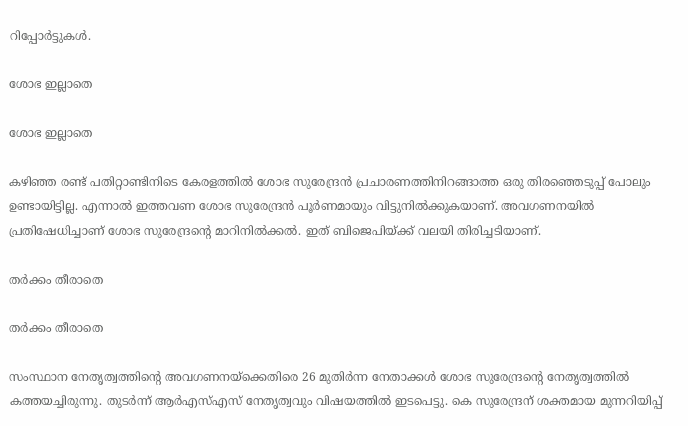റിപ്പോര്‍ട്ടുകള്‍.

ശോഭ ഇല്ലാതെ

ശോഭ ഇല്ലാതെ

കഴിഞ്ഞ രണ്ട് പതിറ്റാണ്ടിനിടെ കേരളത്തില്‍ ശോഭ സുരേന്ദ്രന്‍ പ്രചാരണത്തിനിറങ്ങാത്ത ഒരു തിരഞ്ഞെടുപ്പ് പോലും ഉണ്ടായിട്ടില്ല. എന്നാല്‍ ഇത്തവണ ശോഭ സുരേന്ദ്രന്‍ പൂര്‍ണമായും വിട്ടുനില്‍ക്കുകയാണ്. അവഗണനയില്‍ പ്രതിഷേധിച്ചാണ് ശോഭ സുരേന്ദ്രന്റെ മാറിനില്‍ക്കല്‍. ഇത് ബിജെപിയ്ക്ക് വലയി തിരിച്ചടിയാണ്.

തര്‍ക്കം തീരാതെ

തര്‍ക്കം തീരാതെ

സംസ്ഥാന നേതൃത്വത്തിന്റെ അവഗണനയ്‌ക്കെതിരെ 26 മുതിര്‍ന്ന നേതാക്കള്‍ ശോഭ സുരേന്ദ്രന്റെ നേതൃത്വത്തില്‍ കത്തയച്ചിരുന്നു. തുടര്‍ന്ന് ആര്‍എസ്എസ് നേതൃത്വവും വിഷയത്തില്‍ ഇടപെട്ടു. കെ സുരേന്ദ്രന് ശക്തമായ മുന്നറിയിപ്പ്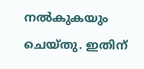നല്‍കുകയും ചെയ്തു. ഇതിന്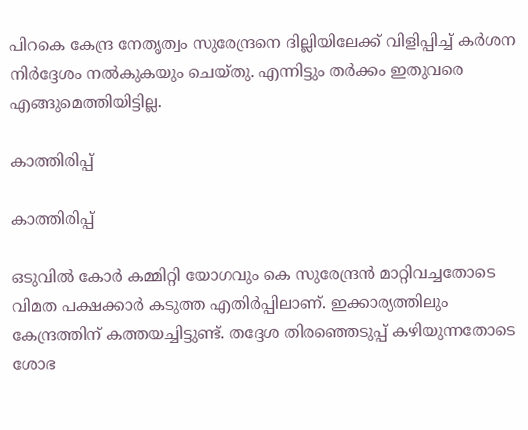പിറകെ കേന്ദ്ര നേതൃത്വം സുരേന്ദ്രനെ ദില്ലിയിലേക്ക് വിളിപ്പിച്ച് കര്‍ശന നിര്‍ദ്ദേശം നല്‍കുകയും ചെയ്തു. എന്നിട്ടും തര്‍ക്കം ഇതുവരെ എങ്ങുമെത്തിയിട്ടില്ല.

കാത്തിരിപ്പ്

കാത്തിരിപ്പ്

ഒടുവില്‍ കോര്‍ കമ്മിറ്റി യോഗവും കെ സുരേന്ദ്രന്‍ മാറ്റിവച്ചതോടെ വിമത പക്ഷക്കാര്‍ കടുത്ത എതിര്‍പ്പിലാണ്. ഇക്കാര്യത്തിലും കേന്ദ്രത്തിന് കത്തയച്ചിട്ടുണ്ട്. തദ്ദേശ തിരഞ്ഞെടുപ്പ് കഴിയുന്നതോടെ ശോഭ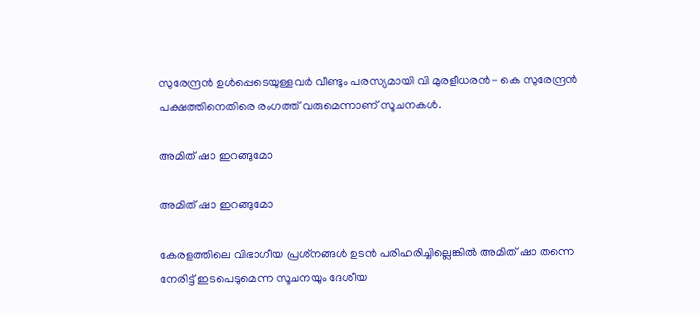സുരേന്ദ്രന്‍ ഉള്‍പ്പെടെയുള്ളവര്‍ വീണ്ടും പരസ്യമായി വി മുരളീധരന്‍- കെ സുരേന്ദ്രന്‍ പക്ഷത്തിനെതിരെ രംഗത്ത് വരുമെന്നാണ് സൂചനകള്‍.

അമിത് ഷാ ഇറങ്ങുമോ

അമിത് ഷാ ഇറങ്ങുമോ

കേരളത്തിലെ വിഭാഗീയ പ്രശ്‌നങ്ങള്‍ ഉടന്‍ പരിഹരിച്ചില്ലെങ്കില്‍ അമിത് ഷാ തന്നെ നേരിട്ട് ഇടപെടുമെന്ന സൂചനയും ദേശീയ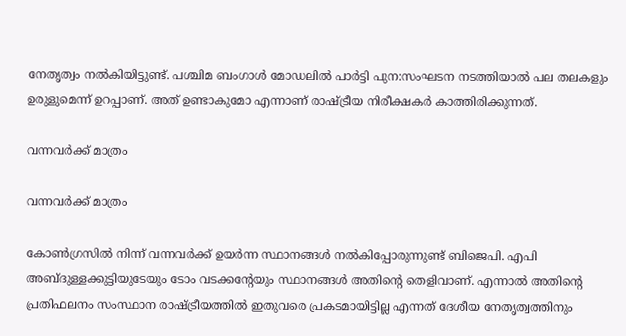നേതൃത്വം നല്‍കിയിട്ടുണ്ട്. പശ്ചിമ ബംഗാള്‍ മോഡലില്‍ പാര്‍ട്ടി പുന:സംഘടന നടത്തിയാല്‍ പല തലകളും ഉരുളുമെന്ന് ഉറപ്പാണ്. അത് ഉണ്ടാകുമോ എന്നാണ് രാഷ്ട്രീയ നിരീക്ഷകര്‍ കാത്തിരിക്കുന്നത്.

വന്നവര്‍ക്ക് മാത്രം

വന്നവര്‍ക്ക് മാത്രം

കോണ്‍ഗ്രസില്‍ നിന്ന് വന്നവര്‍ക്ക് ഉയര്‍ന്ന സ്ഥാനങ്ങള്‍ നല്‍കിപ്പോരുന്നുണ്ട് ബിജെപി. എപി അബ്ദുള്ളക്കുട്ടിയുടേയും ടോം വടക്കന്റേയും സ്ഥാനങ്ങള്‍ അതിന്റെ തെളിവാണ്. എന്നാല്‍ അതിന്റെ പ്രതിഫലനം സംസ്ഥാന രാഷ്ട്രീയത്തില്‍ ഇതുവരെ പ്രകടമായിട്ടില്ല എന്നത് ദേശീയ നേതൃത്വത്തിനും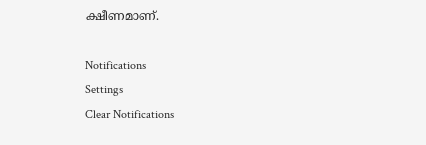ക്ഷീണമാണ്.

Notifications
Settings
Clear Notifications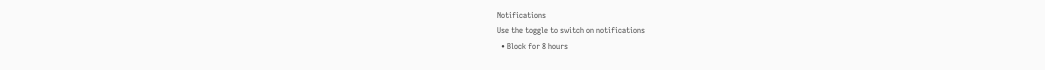Notifications
Use the toggle to switch on notifications
  • Block for 8 hours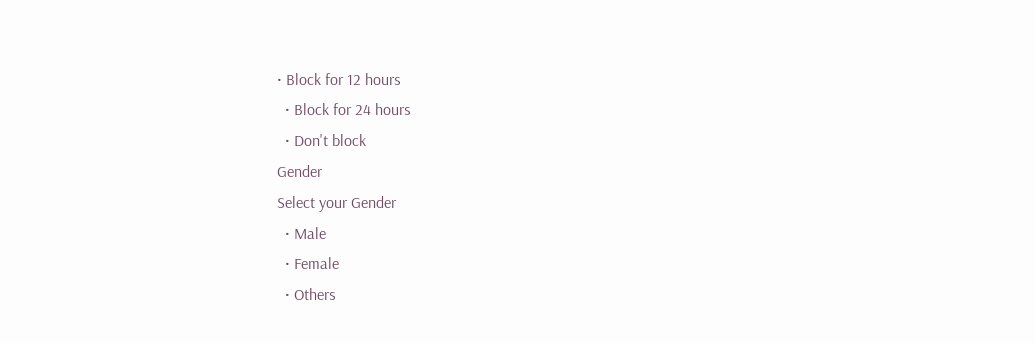• Block for 12 hours
  • Block for 24 hours
  • Don't block
Gender
Select your Gender
  • Male
  • Female
  • Others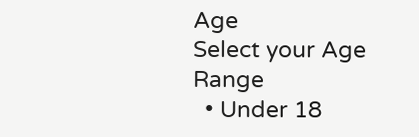Age
Select your Age Range
  • Under 18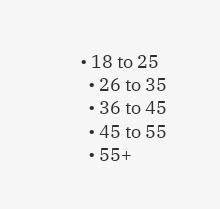• 18 to 25
  • 26 to 35
  • 36 to 45
  • 45 to 55
  • 55+